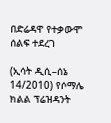በድሬዳዋ የተቃውሞ ሰልፍ ተደረገ

(ኢሳት ዲሲ–ሰኔ 14/2010) የሶማሌ ክልል ፕሬዝዳንት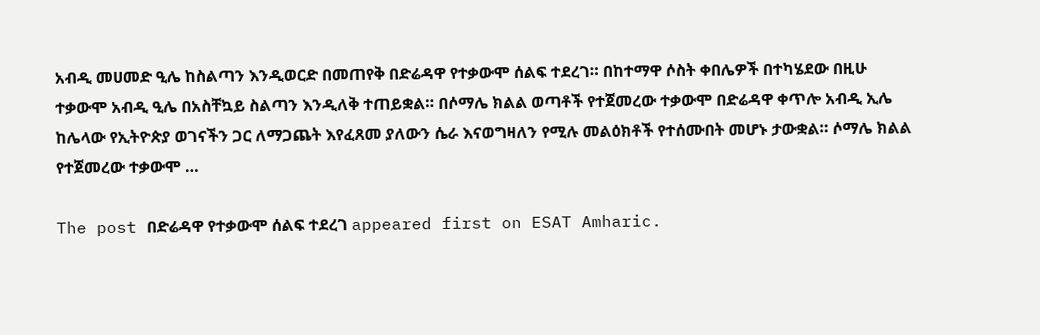አብዲ መሀመድ ዒሌ ከስልጣን እንዲወርድ በመጠየቅ በድሬዳዋ የተቃውሞ ሰልፍ ተደረገ። በከተማዋ ሶስት ቀበሌዎች በተካሄደው በዚሁ ተቃውሞ አብዲ ዒሌ በአስቸኳይ ስልጣን እንዲለቅ ተጠይቋል። በሶማሌ ክልል ወጣቶች የተጀመረው ተቃውሞ በድሬዳዋ ቀጥሎ አብዲ ኢሌ ከሌላው የኢትዮጵያ ወገናችን ጋር ለማጋጨት እየፈጸመ ያለውን ሴራ እናወግዛለን የሚሉ መልዕክቶች የተሰሙበት መሆኑ ታውቋል። ሶማሌ ክልል የተጀመረው ተቃውሞ …

The post በድሬዳዋ የተቃውሞ ሰልፍ ተደረገ appeared first on ESAT Amharic.